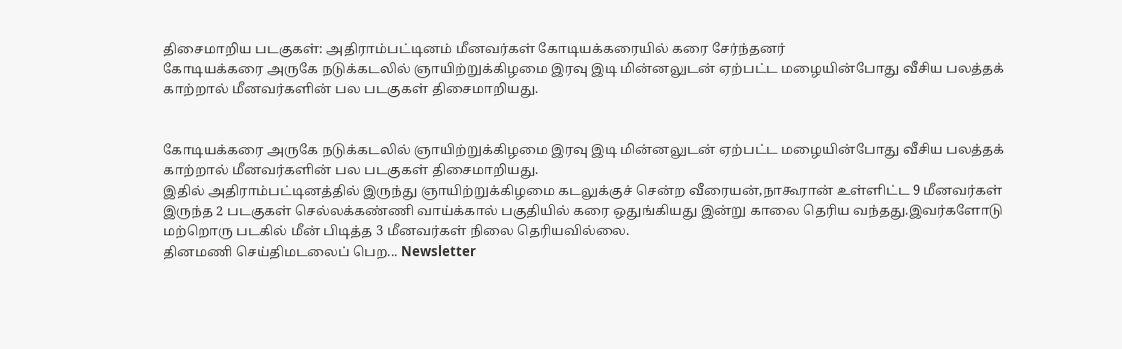திசைமாறிய படகுகள்: அதிராம்பட்டினம் மீனவர்கள் கோடியக்கரையில் கரை சேர்ந்தனர்
கோடியக்கரை அருகே நடுக்கடலில் ஞாயிற்றுக்கிழமை இரவு இடி மின்னலுடன் ஏற்பட்ட மழையின்போது வீசிய பலத்தக் காற்றால் மீனவர்களின் பல படகுகள் திசைமாறியது.


கோடியக்கரை அருகே நடுக்கடலில் ஞாயிற்றுக்கிழமை இரவு இடி மின்னலுடன் ஏற்பட்ட மழையின்போது வீசிய பலத்தக் காற்றால் மீனவர்களின் பல படகுகள் திசைமாறியது.
இதில் அதிராம்பட்டினத்தில் இருந்து ஞாயிற்றுக்கிழமை கடலுக்குச் சென்ற வீரையன்,நாகூரான் உள்ளிட்ட 9 மீனவர்கள் இருந்த 2 படகுகள் செல்லக்கண்ணி வாய்க்கால் பகுதியில் கரை ஒதுங்கியது இன்று காலை தெரிய வந்தது.இவர்களோடு மற்றொரு படகில் மீன் பிடித்த 3 மீனவர்கள் நிலை தெரியவில்லை.
தினமணி செய்திமடலைப் பெற... Newsletter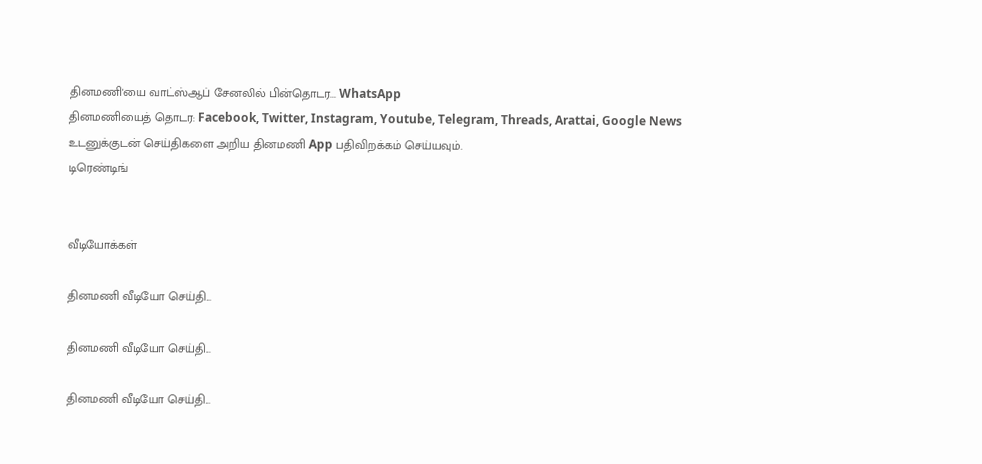தினமணி'யை வாட்ஸ்ஆப் சேனலில் பின்தொடர... WhatsApp
தினமணியைத் தொடர: Facebook, Twitter, Instagram, Youtube, Telegram, Threads, Arattai, Google News
உடனுக்குடன் செய்திகளை அறிய தினமணி App பதிவிறக்கம் செய்யவும்.
டிரெண்டிங்


வீடியோக்கள்

தினமணி வீடியோ செய்தி...

தினமணி வீடியோ செய்தி...

தினமணி வீடியோ செய்தி...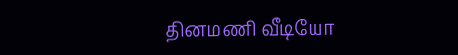தினமணி வீடியோ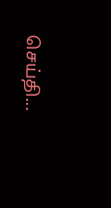செய்தி...